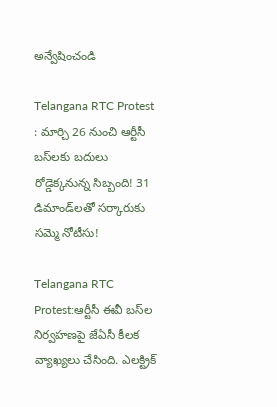అన్వేషించండి

Telangana RTC Protest : మార్చి 26 నుంచి ఆర్టీసీ బస్‌లకు బదులు రోడ్డెక్కనున్న సిబ్బంది! 31 డిమాండ్‌లతో సర్కారుకు సమ్మె నోటీసు!

Telangana RTC Protest:ఆర్టీసీ ఈవీ బస్‌ల నిర్వహణపై జేఏసీ కీలక వ్యాఖ్యలు చేసింది. ఎలక్ట్రిక్‌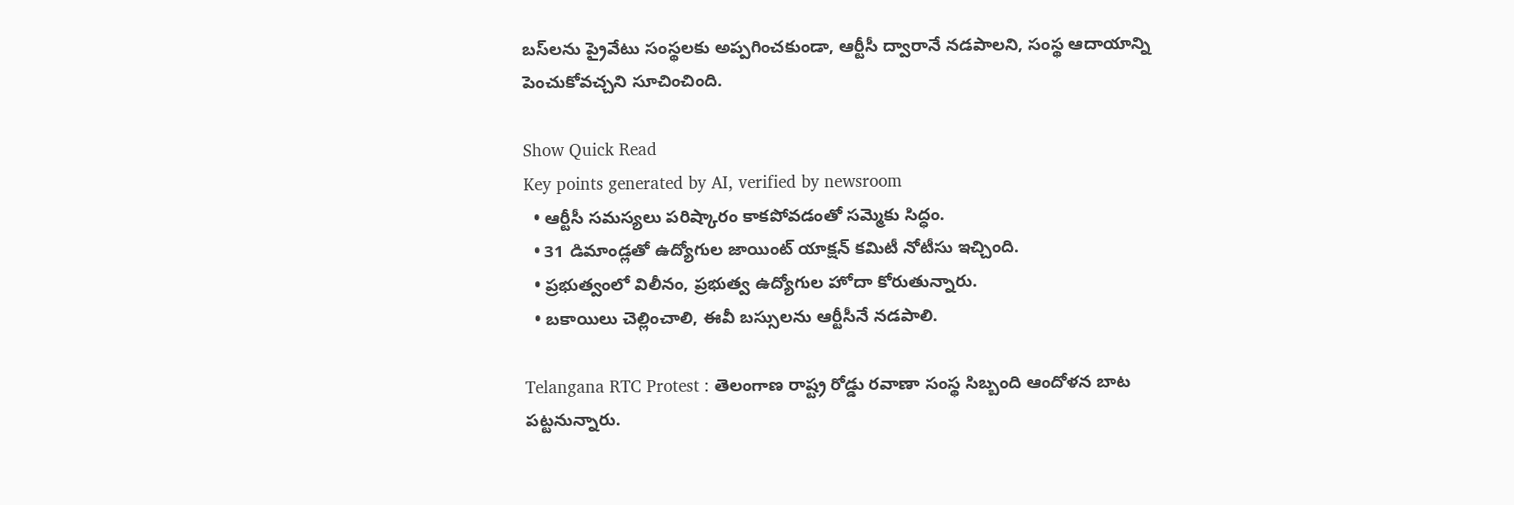బస్‌లను ప్రైవేటు సంస్థలకు అప్పగించకుండా, ఆర్టీసీ ద్వారానే నడపాలని, సంస్థ ఆదాయాన్ని పెంచుకోవచ్చని సూచించింది.

Show Quick Read
Key points generated by AI, verified by newsroom
  • ఆర్టీసీ సమస్యలు పరిష్కారం కాకపోవడంతో సమ్మెకు సిద్ధం.
  • 31 డిమాండ్లతో ఉద్యోగుల జాయింట్ యాక్షన్ కమిటీ నోటీసు ఇచ్చింది.
  • ప్రభుత్వంలో విలీనం, ప్రభుత్వ ఉద్యోగుల హోదా కోరుతున్నారు.
  • బకాయిలు చెల్లించాలి, ఈవీ బస్సులను ఆర్టీసీనే నడపాలి.

Telangana RTC Protest : తెలంగాణ రాష్ట్ర రోడ్డు రవాణా సంస్థ సిబ్బంది ఆందోళన బాట పట్టనున్నారు.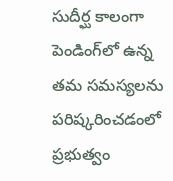సుదీర్ఘ కాలంగా పెండింగ్‌లో ఉన్న తమ సమస్యలను పరిష్కరించడంలో ప్రభుత్వం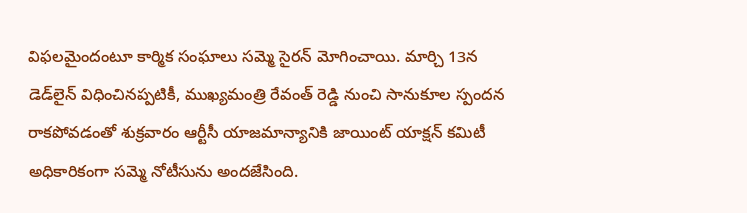విఫలమైందంటూ కార్మిక సంఘాలు సమ్మె సైరన్ మోగించాయి. మార్చి 13న డెడ్‌లైన్ విధించినప్పటికీ, ముఖ్యమంత్రి రేవంత్ రెడ్డి నుంచి సానుకూల స్పందన రాకపోవడంతో శుక్రవారం ఆర్టీసీ యాజమాన్యానికి జాయింట్ యాక్షన్ కమిటీ అధికారికంగా సమ్మె నోటీసును అందజేసింది.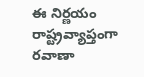ఈ నిర్ణయం రాష్ట్రవ్యాప్తంగా రవాణా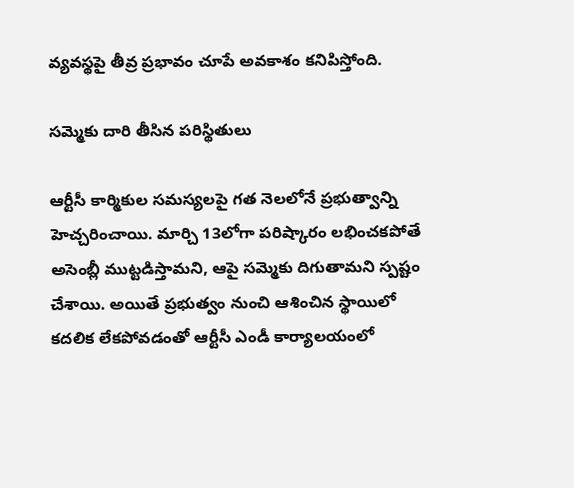వ్యవస్థపై తీవ్ర ప్రభావం చూపే అవకాశం కనిపిస్తోంది.

సమ్మెకు దారి తీసిన పరిస్థితులు

ఆర్టీసీ కార్మికుల సమస్యలపై గత నెలలోనే ప్రభుత్వాన్ని హెచ్చరించాయి. మార్చి 13లోగా పరిష్కారం లభించకపోతే అసెంబ్లీ ముట్టడిస్తామని, ఆపై సమ్మెకు దిగుతామని స్పష్టం చేశాయి. అయితే ప్రభుత్వం నుంచి ఆశించిన స్థాయిలో కదలిక లేకపోవడంతో ఆర్టీసీ ఎండీ కార్యాలయంలో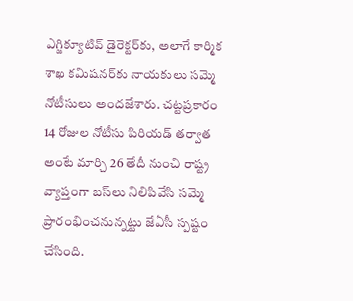ఎగ్జిక్యూటివ్ డైరెక్టర్‌కు, అలాగే కార్మిక శాఖ కమిషనర్‌కు నాయకులు సమ్మె నోటీసులు అందజేశారు. చట్టప్రకారం 14 రోజుల నోటీసు పిరియడ్‌ తర్వాత అంటే మార్చి 26 తేదీ నుంచి రాష్ట్ర వ్యాప్తంగా బస్‌లు నిలిపివేసి సమ్మె ప్రారంభించనున్నట్టు జేఏసీ స్పష్టం చేసింది.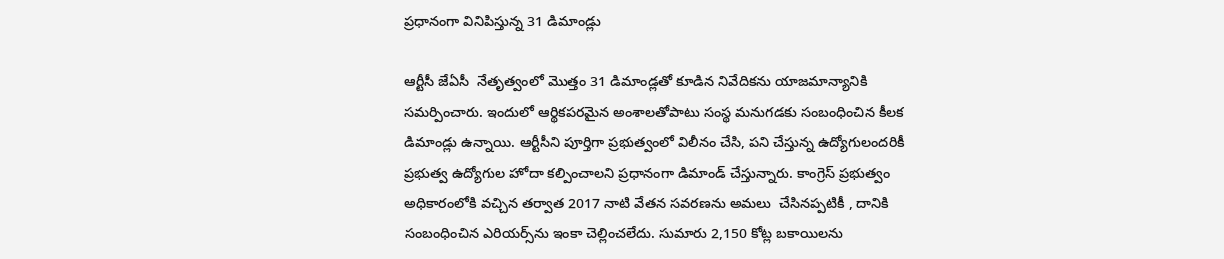ప్రధానంగా వినిపిస్తున్న 31 డిమాండ్లు

ఆర్టీసీ జేఏసీ  నేతృత్వంలో మొత్తం 31 డిమాండ్లతో కూడిన నివేదికను యాజమాన్యానికి సమర్పించారు. ఇందులో ఆర్థికపరమైన అంశాలతోపాటు సంస్థ మనుగడకు సంబంధించిన కీలక డిమాండ్లు ఉన్నాయి. ఆర్టీసీని పూర్తిగా ప్రభుత్వంలో విలీనం చేసి, పని చేస్తున్న ఉద్యోగులందరికీ ప్రభుత్వ ఉద్యోగుల హోదా కల్పించాలని ప్రధానంగా డిమాండ్‌ చేస్తున్నారు. కాంగ్రెస్ ప్రభుత్వం అధికారంలోకి వచ్చిన తర్వాత 2017 నాటి వేతన సవరణను అమలు  చేసినప్పటికీ , దానికి సంబంధించిన ఎరియర్స్‌ను ఇంకా చెల్లించలేదు. సుమారు 2,150 కోట్ల బకాయిలను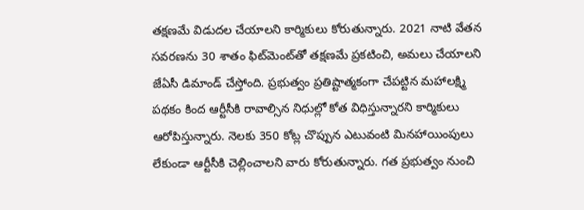తక్షణమే విడుదల చేయాలని కార్మికులు కోరుతున్నారు. 2021 నాటి వేతన సవరణను 30 శాతం ఫిట్‌మెంట్‌తో తక్షణమే ప్రకటించి, అమలు చేయాలని జేఏసీ డిమాండ్ చేస్తోంది. ప్రభుత్వం ప్రతిష్టాత్మకంగా చేపట్టిన మహాలక్ష్మి పథకం కింద ఆర్టీసీకి రావాల్సిన నిధుల్లో కోత విధిస్తున్నారని కార్మికులు ఆరోపిస్తున్నారు. నెలకు 350 కోట్ల చొప్పున ఎటువంటి మినహాయింపులు లేకుండా ఆర్టీసీకి చెల్లించాలని వారు కోరుతున్నారు. గత ప్రభుత్వం నుంచి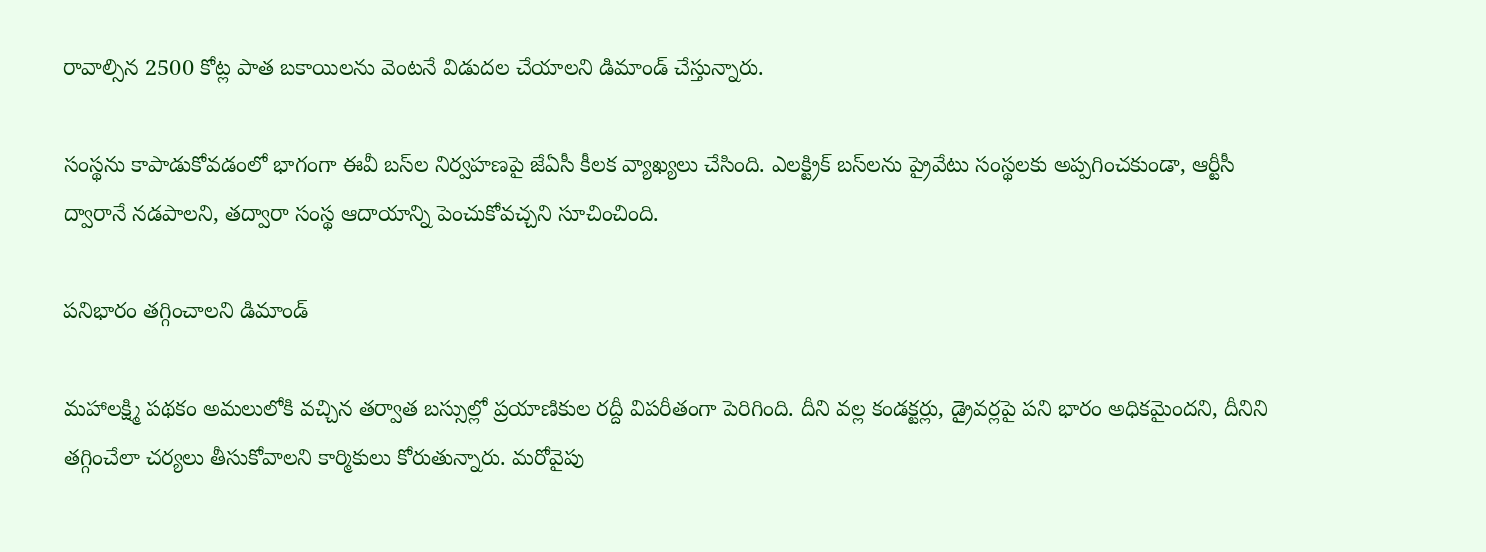రావాల్సిన 2500 కోట్ల పాత బకాయిలను వెంటనే విడుదల చేయాలని డిమాండ్ చేస్తున్నారు.

సంస్థను కాపాడుకోవడంలో భాగంగా ఈవీ బస్‌ల నిర్వహణపై జేఏసీ కీలక వ్యాఖ్యలు చేసింది. ఎలక్ట్రిక్‌ బస్‌లను ప్రైవేటు సంస్థలకు అప్పగించకుండా, ఆర్టీసీ ద్వారానే నడపాలని, తద్వారా సంస్థ ఆదాయాన్ని పెంచుకోవచ్చని సూచించింది.

పనిభారం తగ్గించాలని డిమాండ్

మహాలక్ష్మి పథకం అమలులోకి వచ్చిన తర్వాత బస్సుల్లో ప్రయాణికుల రద్దీ విపరీతంగా పెరిగింది. దీని వల్ల కండక్టర్లు, డ్రైవర్లపై పని భారం అధికమైందని, దీనిని తగ్గించేలా చర్యలు తీసుకోవాలని కార్మికులు కోరుతున్నారు. మరోవైపు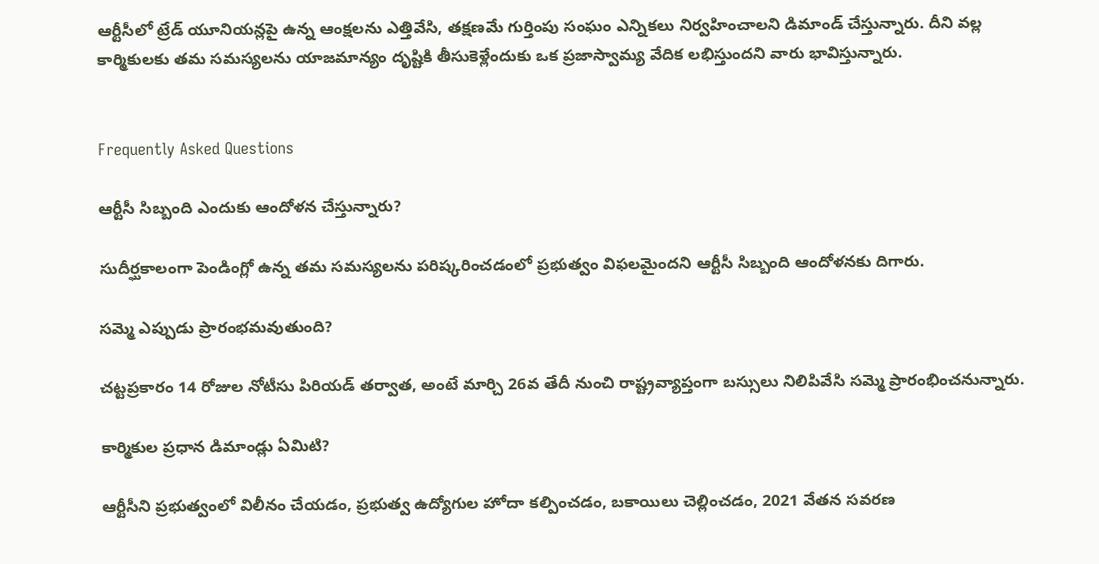ఆర్టీసీలో ట్రేడ్ యూనియన్లపై ఉన్న ఆంక్షలను ఎత్తివేసి, తక్షణమే గుర్తింపు సంఘం ఎన్నికలు నిర్వహించాలని డిమాండ్ చేస్తున్నారు. దీని వల్ల కార్మికులకు తమ సమస్యలను యాజమాన్యం దృష్టికి తీసుకెళ్లేందుకు ఒక ప్రజాస్వామ్య వేదిక లభిస్తుందని వారు భావిస్తున్నారు.


Frequently Asked Questions

ఆర్టీసీ సిబ్బంది ఎందుకు ఆందోళన చేస్తున్నారు?

సుదీర్ఘకాలంగా పెండింగ్లో ఉన్న తమ సమస్యలను పరిష్కరించడంలో ప్రభుత్వం విఫలమైందని ఆర్టీసీ సిబ్బంది ఆందోళనకు దిగారు.

సమ్మె ఎప్పుడు ప్రారంభమవుతుంది?

చట్టప్రకారం 14 రోజుల నోటీసు పిరియడ్ తర్వాత, అంటే మార్చి 26వ తేదీ నుంచి రాష్ట్రవ్యాప్తంగా బస్సులు నిలిపివేసి సమ్మె ప్రారంభించనున్నారు.

కార్మికుల ప్రధాన డిమాండ్లు ఏమిటి?

ఆర్టీసీని ప్రభుత్వంలో విలీనం చేయడం, ప్రభుత్వ ఉద్యోగుల హోదా కల్పించడం, బకాయిలు చెల్లించడం, 2021 వేతన సవరణ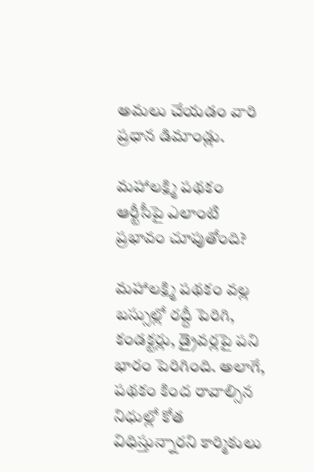అమలు చేయడం వారి ప్రధాన డిమాండ్లు.

మహాలక్ష్మి పథకం ఆర్టీసీపై ఎలాంటి ప్రభావం చూపుతోంది?

మహాలక్ష్మి పథకం వల్ల బస్సుల్లో రద్దీ పెరిగి, కండక్టర్లు, డ్రైవర్లపై పని భారం పెరిగింది. అలాగే, పథకం కింద రావాల్సిన నిధుల్లో కోత విధిస్తున్నారని కార్మికులు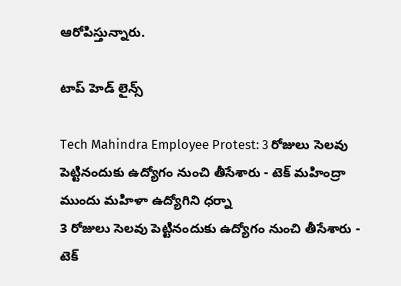ఆరోపిస్తున్నారు.

టాప్ హెడ్ లైన్స్

Tech Mahindra Employee Protest: 3 రోజులు సెలవు పెట్టినందుకు ఉద్యోగం నుంచి తీసేశారు - టెక్ మహింద్రా ముందు మహిళా ఉద్యోగిని ధర్నా
3 రోజులు సెలవు పెట్టినందుకు ఉద్యోగం నుంచి తీసేశారు - టెక్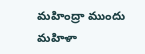మహింద్రా ముందు మహిళా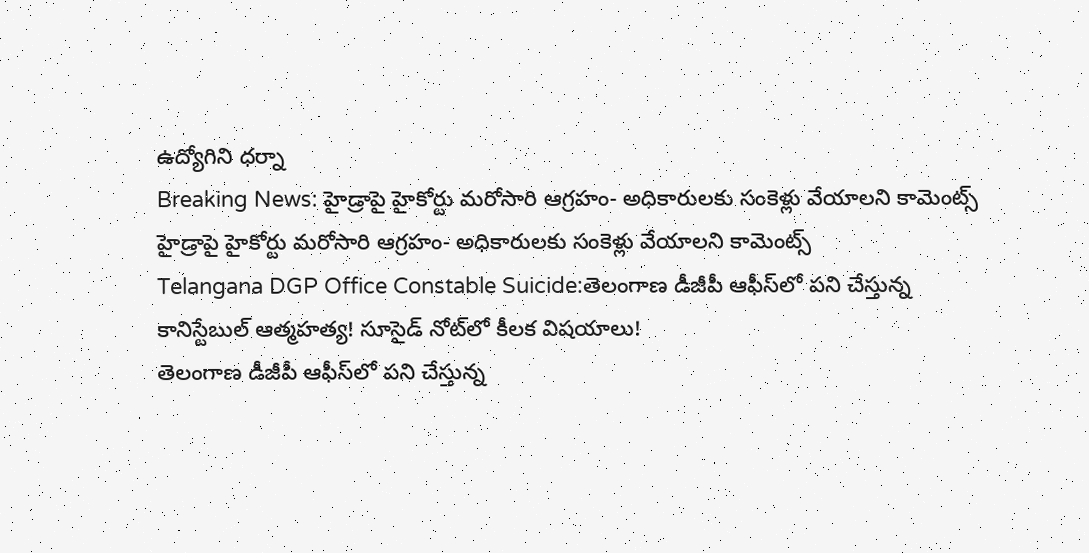ఉద్యోగిని ధర్నా
Breaking News: హైడ్రాపై హైకోర్టు మరోసారి ఆగ్రహం- అధికారులకు సంకెళ్లు వేయాలని కామెంట్స్
హైడ్రాపై హైకోర్టు మరోసారి ఆగ్రహం- అధికారులకు సంకెళ్లు వేయాలని కామెంట్స్
Telangana DGP Office Constable Suicide:తెలంగాణ డీజీపీ ఆఫీస్‌లో పని చేస్తున్న కానిస్టేబుల్ ఆత్మహత్య! సూసైడ్‌ నోట్‌లో కీలక విషయాలు!
తెలంగాణ డీజీపీ ఆఫీస్‌లో పని చేస్తున్న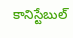కానిస్టేబుల్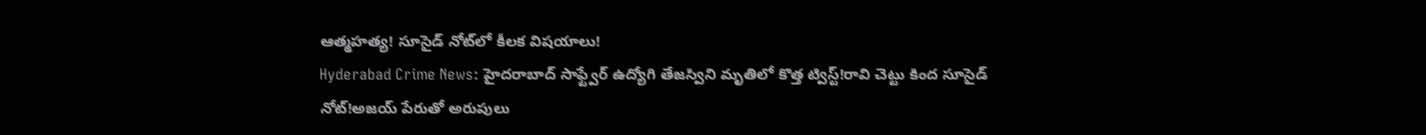ఆత్మహత్య! సూసైడ్‌ నోట్‌లో కీలక విషయాలు!
Hyderabad Crime News: హైదరాబాద్‌ సాఫ్ట్వేర్ ఉద్యోగి తేజస్విని మృతిలో కొత్త ట్విస్ట్!రావి చెట్టు కింద సూసైడ్ నోట్!అజయ్ పేరుతో అరుపులు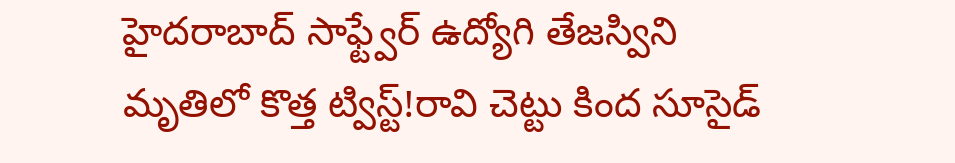హైదరాబాద్‌ సాఫ్ట్వేర్ ఉద్యోగి తేజస్విని మృతిలో కొత్త ట్విస్ట్!రావి చెట్టు కింద సూసైడ్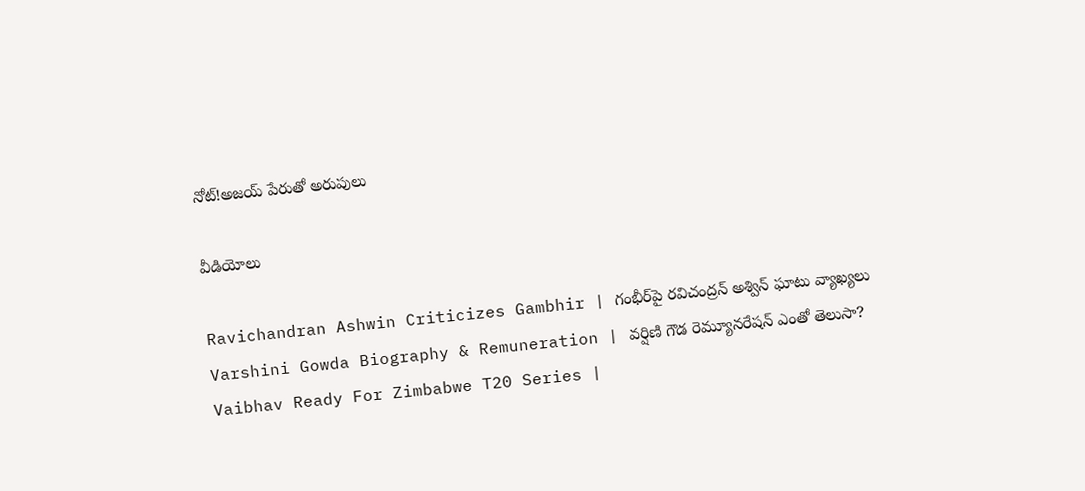నోట్!అజయ్ పేరుతో అరుపులు

వీడియోలు

Ravichandran Ashwin Criticizes Gambhir | గంభీర్‌పై రవిచంద్రన్ అశ్విన్ ఘాటు వ్యాఖ్యలు
Varshini Gowda Biography & Remuneration | వర్షిణి గౌడ రెమ్యూనరేషన్ ఎంతో తెలుసా?
Vaibhav Ready For Zimbabwe T20 Series |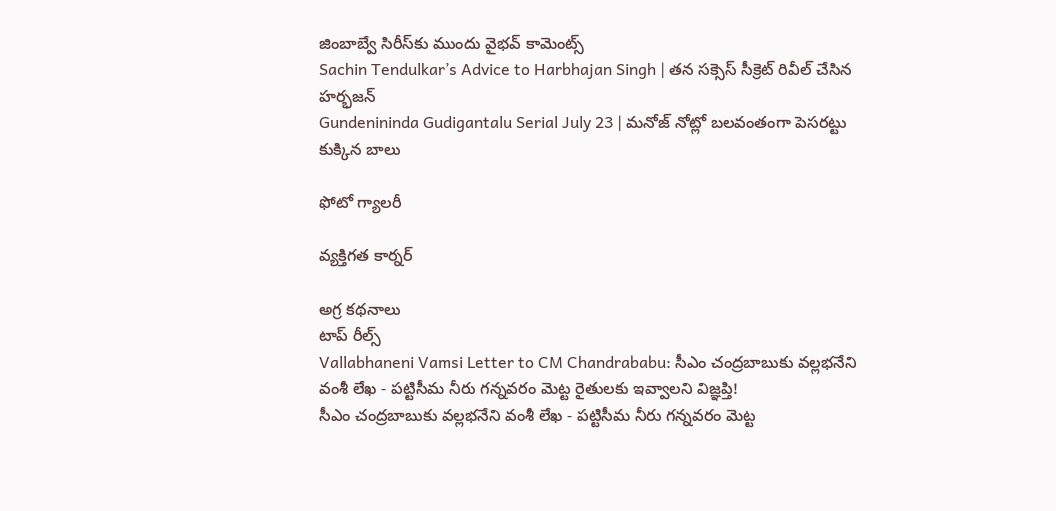జింబాబ్వే సిరీస్‌కు ముందు వైభవ్ కామెంట్స్
Sachin Tendulkar’s Advice to Harbhajan Singh | తన సక్సెస్ సీక్రెట్ రివీల్ చేసిన హర్భజన్
Gundenininda Gudigantalu Serial July 23 | మనోజ్ నోట్లో బలవంతంగా పెసరట్టు కుక్కిన బాలు

ఫోటో గ్యాలరీ

వ్యక్తిగత కార్నర్

అగ్ర కథనాలు
టాప్ రీల్స్
Vallabhaneni Vamsi Letter to CM Chandrababu: సీఎం చంద్రబాబుకు వల్లభనేని వంశీ లేఖ - పట్టిసీమ నీరు గన్నవరం మెట్ట రైతులకు ఇవ్వాలని విజ్ఞప్తి!
సీఎం చంద్రబాబుకు వల్లభనేని వంశీ లేఖ - పట్టిసీమ నీరు గన్నవరం మెట్ట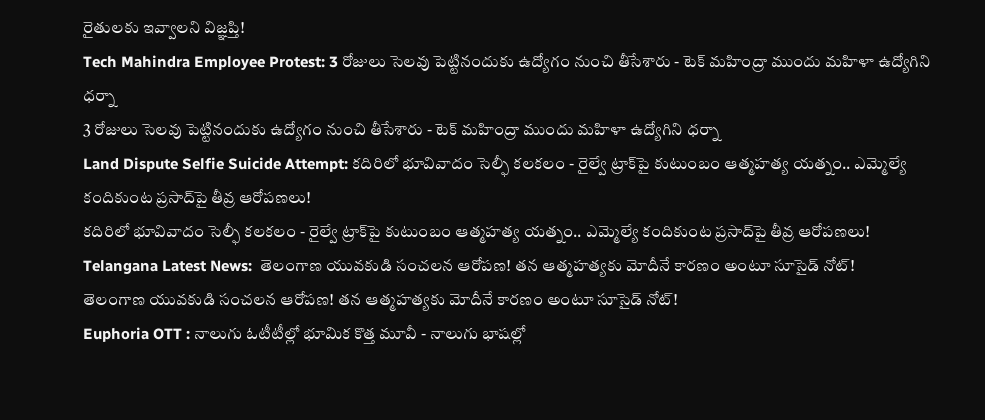రైతులకు ఇవ్వాలని విజ్ఞప్తి!
Tech Mahindra Employee Protest: 3 రోజులు సెలవు పెట్టినందుకు ఉద్యోగం నుంచి తీసేశారు - టెక్ మహింద్రా ముందు మహిళా ఉద్యోగిని ధర్నా
3 రోజులు సెలవు పెట్టినందుకు ఉద్యోగం నుంచి తీసేశారు - టెక్ మహింద్రా ముందు మహిళా ఉద్యోగిని ధర్నా
Land Dispute Selfie Suicide Attempt: కదిరిలో భూవివాదం సెల్ఫీ కలకలం - రైల్వే ట్రాక్‌పై కుటుంబం ఆత్మహత్య యత్నం.. ఎమ్మెల్యే కందికుంట ప్రసాద్‌పై తీవ్ర ఆరోపణలు!
కదిరిలో భూవివాదం సెల్ఫీ కలకలం - రైల్వే ట్రాక్‌పై కుటుంబం ఆత్మహత్య యత్నం.. ఎమ్మెల్యే కందికుంట ప్రసాద్‌పై తీవ్ర ఆరోపణలు!
Telangana Latest News:  తెలంగాణ యువకుడి సంచలన ఆరోపణ! తన ఆత్మహత్యకు మోదీనే కారణం అంటూ సూసైడ్ నోట్!
తెలంగాణ యువకుడి సంచలన ఆరోపణ! తన ఆత్మహత్యకు మోదీనే కారణం అంటూ సూసైడ్ నోట్!
Euphoria OTT : నాలుగు ఓటీటీల్లో భూమిక కొత్త మూవీ - నాలుగు భాషల్లో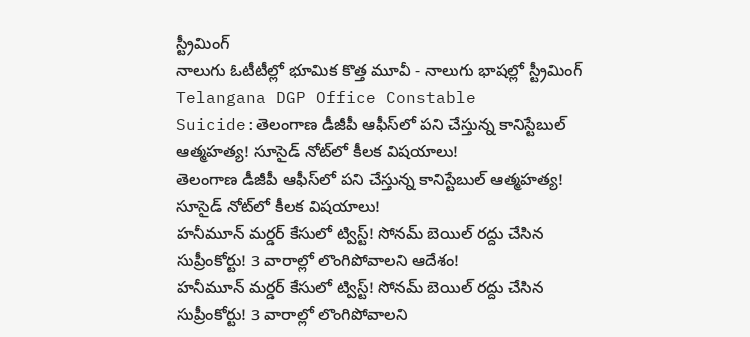స్ట్రీమింగ్
నాలుగు ఓటీటీల్లో భూమిక కొత్త మూవీ - నాలుగు భాషల్లో స్ట్రీమింగ్
Telangana DGP Office Constable Suicide:తెలంగాణ డీజీపీ ఆఫీస్‌లో పని చేస్తున్న కానిస్టేబుల్ ఆత్మహత్య! సూసైడ్‌ నోట్‌లో కీలక విషయాలు!
తెలంగాణ డీజీపీ ఆఫీస్‌లో పని చేస్తున్న కానిస్టేబుల్ ఆత్మహత్య! సూసైడ్‌ నోట్‌లో కీలక విషయాలు!
హనీమూన్ మర్డర్ కేసులో ట్విస్ట్! సోనమ్‌ బెయిల్ రద్దు చేసిన సుప్రీంకోర్టు! 3 వారాల్లో లొంగిపోవాలని ఆదేశం!
హనీమూన్ మర్డర్ కేసులో ట్విస్ట్! సోనమ్‌ బెయిల్ రద్దు చేసిన సుప్రీంకోర్టు! 3 వారాల్లో లొంగిపోవాలని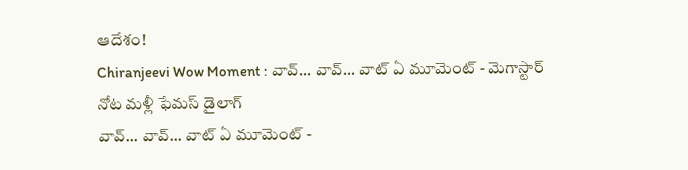ఆదేశం!
Chiranjeevi Wow Moment : వావ్... వావ్... వాట్ ఏ మూమెంట్ - మెగాస్టార్ నోట మళ్లీ ఫేమస్ డైలాగ్
వావ్... వావ్... వాట్ ఏ మూమెంట్ -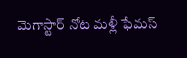మెగాస్టార్ నోట మళ్లీ ఫేమస్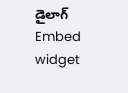డైలాగ్
Embed widget